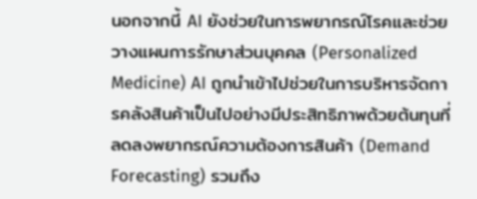นอกจากนี้ AI ยังช่วยในการพยากรณ์โรคและช่วยวางแผนการรักษาส่วนบุคคล (Personalized Medicine) AI ถูกนำเข้าไปช่วยในการบริหารจัดการคลังสินค้าเป็นไปอย่างมีประสิทธิภาพด้วยต้นทุนที่ลดลงพยากรณ์ความต้องการสินค้า (Demand Forecasting) รวมถึง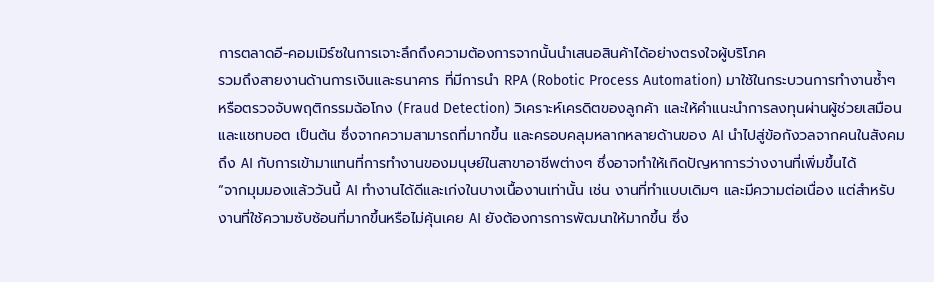การตลาดอี-คอมเมิร์ซในการเจาะลึกถึงความต้องการจากนั้นนำเสนอสินค้าได้อย่างตรงใจผู้บริโภค
รวมถึงสายงานด้านการเงินและธนาคาร ที่มีการนำ RPA (Robotic Process Automation) มาใช้ในกระบวนการทำงานซ้ำๆ หรือตรวจจับพฤติกรรมฉ้อโกง (Fraud Detection) วิเคราะห์เครดิตของลูกค้า และให้คำแนะนำการลงทุนผ่านผู้ช่วยเสมือนและแชทบอต เป็นต้น ซึ่งจากความสามารถที่มากขึ้น และครอบคลุมหลากหลายด้านของ AI นำไปสู่ข้อกังวลจากคนในสังคมถึง AI กับการเข้ามาแทนที่การทำงานของมนุษย์ในสาขาอาชีพต่างๆ ซึ่งอาจทำให้เกิดปัญหาการว่างงานที่เพิ่มขึ้นได้
“จากมุมมองแล้ววันนี้ AI ทำงานได้ดีและเก่งในบางเนื้องานเท่านั้น เช่น งานที่ทำแบบเดิมๆ และมีความต่อเนื่อง แต่สำหรับงานที่ใช้ความซับซ้อนที่มากขึ้นหรือไม่คุ้นเคย AI ยังต้องการการพัฒนาให้มากขึ้น ซึ่ง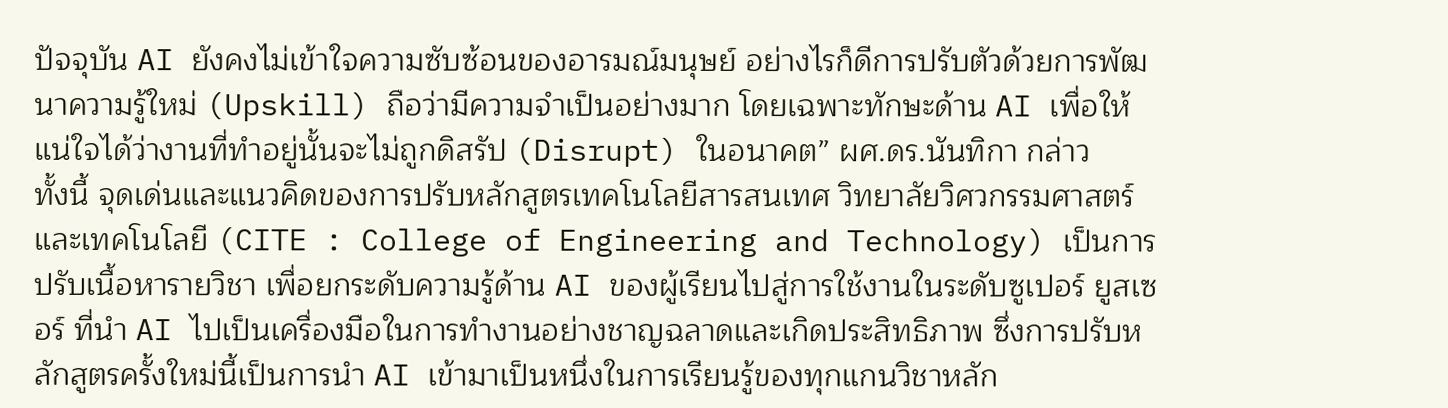ปัจจุบัน AI ยังคงไม่เข้าใจความซับซ้อนของอารมณ์มนุษย์ อย่างไรก็ดีการปรับตัวด้วยการพัฒนาความรู้ใหม่ (Upskill) ถือว่ามีความจำเป็นอย่างมาก โดยเฉพาะทักษะด้าน AI เพื่อให้แน่ใจได้ว่างานที่ทำอยู่นั้นจะไม่ถูกดิสรัป (Disrupt) ในอนาคต” ผศ.ดร.นันทิกา กล่าว
ทั้งนี้ จุดเด่นและแนวคิดของการปรับหลักสูตรเทคโนโลยีสารสนเทศ วิทยาลัยวิศวกรรมศาสตร์และเทคโนโลยี (CITE : College of Engineering and Technology) เป็นการปรับเนื้อหารายวิชา เพื่อยกระดับความรู้ด้าน AI ของผู้เรียนไปสู่การใช้งานในระดับซูเปอร์ ยูสเซอร์ ที่นำ AI ไปเป็นเครื่องมือในการทำงานอย่างชาญฉลาดและเกิดประสิทธิภาพ ซึ่งการปรับหลักสูตรครั้งใหม่นี้เป็นการนำ AI เข้ามาเป็นหนึ่งในการเรียนรู้ของทุกแกนวิชาหลัก